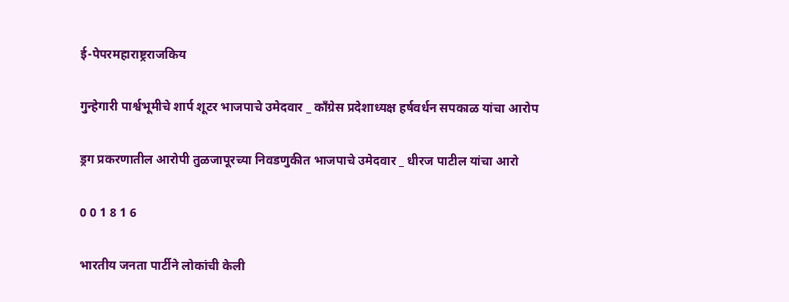ई-पेपरमहाराष्ट्रराजकिय

गुन्हेगारी पार्श्वभूमीचे शार्प शूटर भाजपाचे उमेदवार _ काँग्रेस प्रदेशाध्यक्ष हर्षवर्धन सपकाळ यांचा आरोप

ड्रग प्रकरणातील आरोपी तुळजापूरच्या निवडणुकीत भाजपाचे उमेदवार _ धीरज पाटील यांचा आरो

0 0 1 8 1 6

भारतीय जनता पार्टीने लोकांची केली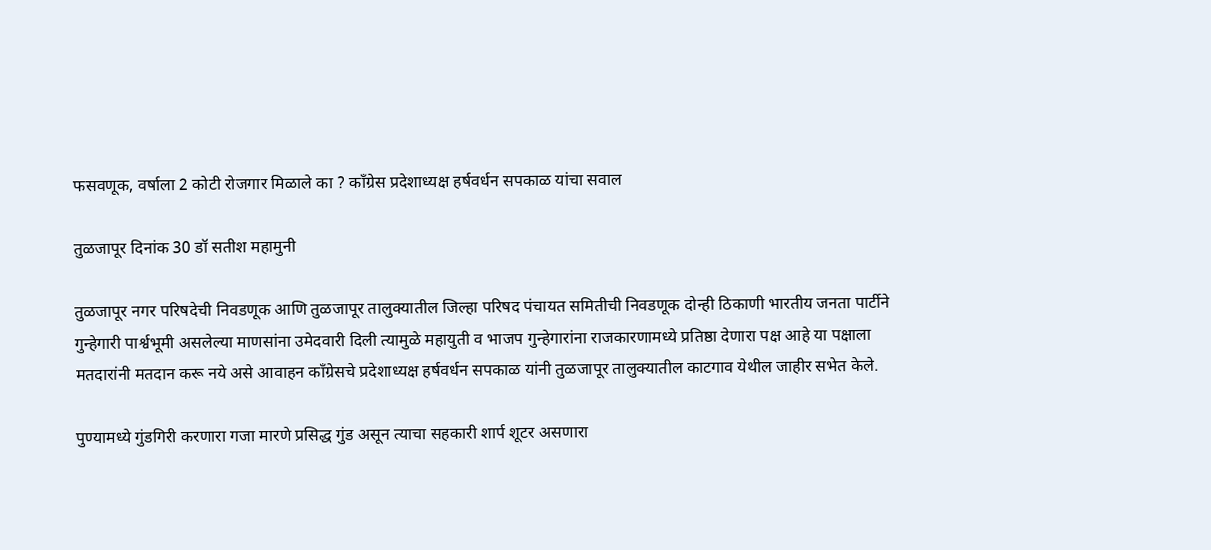फसवणूक, वर्षाला 2 कोटी रोजगार मिळाले का ? काँग्रेस प्रदेशाध्यक्ष हर्षवर्धन सपकाळ यांचा सवाल

तुळजापूर दिनांक 30 डॉ सतीश महामुनी

तुळजापूर नगर परिषदेची निवडणूक आणि तुळजापूर तालुक्यातील जिल्हा परिषद पंचायत समितीची निवडणूक दोन्ही ठिकाणी भारतीय जनता पार्टीने गुन्हेगारी पार्श्वभूमी असलेल्या माणसांना उमेदवारी दिली त्यामुळे महायुती व भाजप गुन्हेगारांना राजकारणामध्ये प्रतिष्ठा देणारा पक्ष आहे या पक्षाला मतदारांनी मतदान करू नये असे आवाहन काँग्रेसचे प्रदेशाध्यक्ष हर्षवर्धन सपकाळ यांनी तुळजापूर तालुक्यातील काटगाव येथील जाहीर सभेत केले.

पुण्यामध्ये गुंडगिरी करणारा गजा मारणे प्रसिद्ध गुंड असून त्याचा सहकारी शार्प शूटर असणारा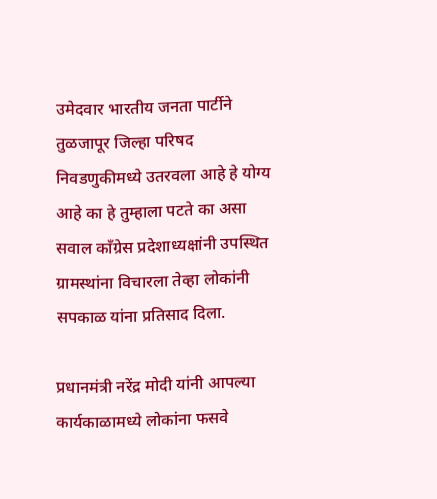उमेदवार भारतीय जनता पार्टीने तुळजापूर जिल्हा परिषद निवडणुकीमध्ये उतरवला आहे हे योग्य आहे का हे तुम्हाला पटते का असा सवाल काँग्रेस प्रदेशाध्यक्षांनी उपस्थित ग्रामस्थांना विचारला तेव्हा लोकांनी सपकाळ यांना प्रतिसाद दिला.

प्रधानमंत्री नरेंद्र मोदी यांनी आपल्या कार्यकाळामध्ये लोकांना फसवे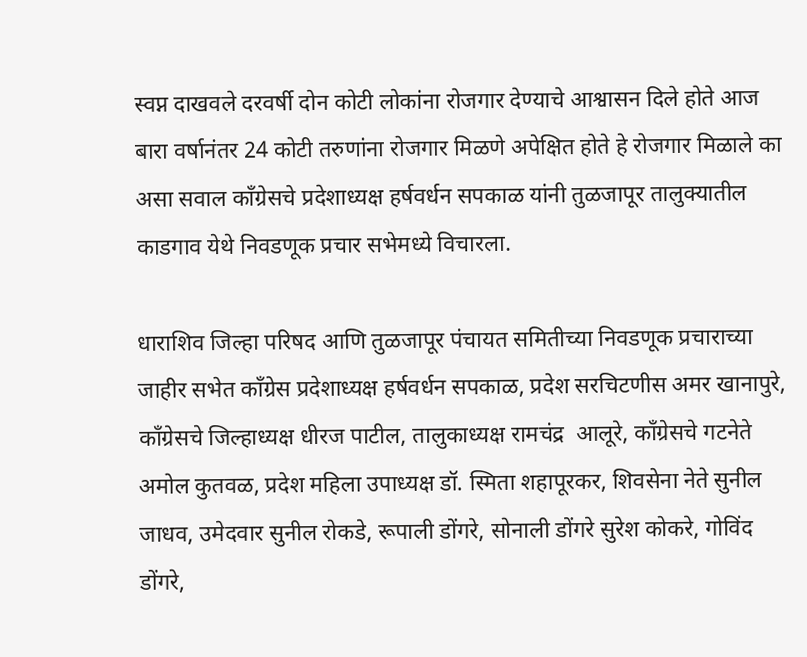स्वप्न दाखवले दरवर्षी दोन कोटी लोकांना रोजगार देण्याचे आश्वासन दिले होते आज बारा वर्षानंतर 24 कोटी तरुणांना रोजगार मिळणे अपेक्षित होते हे रोजगार मिळाले का असा सवाल काँग्रेसचे प्रदेशाध्यक्ष हर्षवर्धन सपकाळ यांनी तुळजापूर तालुक्यातील काडगाव येथे निवडणूक प्रचार सभेमध्ये विचारला.

धाराशिव जिल्हा परिषद आणि तुळजापूर पंचायत समितीच्या निवडणूक प्रचाराच्या जाहीर सभेत काँग्रेस प्रदेशाध्यक्ष हर्षवर्धन सपकाळ, प्रदेश सरचिटणीस अमर खानापुरे, काँग्रेसचे जिल्हाध्यक्ष धीरज पाटील, तालुकाध्यक्ष रामचंद्र  आलूरे, काँग्रेसचे गटनेते अमोल कुतवळ, प्रदेश महिला उपाध्यक्ष डॉ. स्मिता शहापूरकर, शिवसेना नेते सुनील जाधव, उमेदवार सुनील रोकडे, रूपाली डोंगरे, सोनाली डोंगरे सुरेश कोकरे, गोविंद डोंगरे,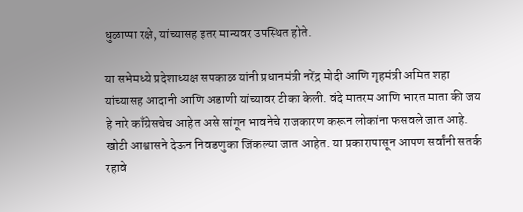धुळाप्पा रक्षे, यांच्यासह इतर मान्यवर उपस्थित होते.

या सभेमध्ये प्रदेशाध्यक्ष सपकाळ यांनी प्रधानमंत्री नरेंद्र मोदी आणि गृहमंत्री अमित शहा यांच्यासह आदानी आणि अडाणी यांच्यावर टीका केली. वंदे मातरम आणि भारत माता की जय हे नारे काँग्रेसचेच आहेत असे सांगून भावनेचे राजकारण करून लोकांना फसवले जात आहे. खोटी आश्वासने देऊन निवडणुका जिंकल्या जात आहेत. या प्रकारापासून आपण सर्वांनी सतर्क रहावे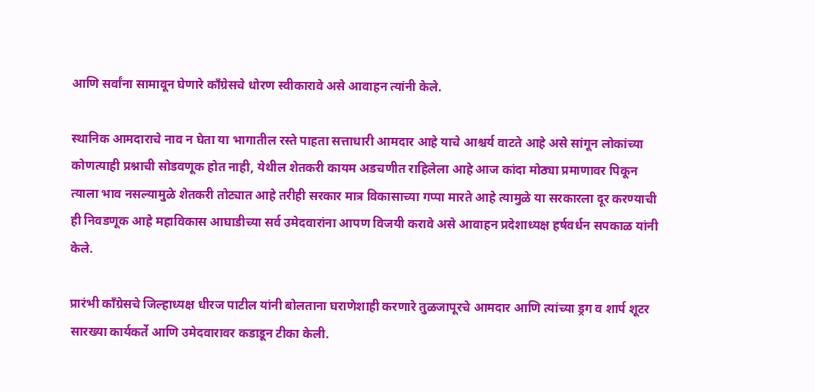आणि सर्वांना सामावून घेणारे काँग्रेसचे धोरण स्वीकारावे असे आवाहन त्यांनी केले.

स्थानिक आमदाराचे नाव न घेता या भागातील रस्ते पाहता सत्ताधारी आमदार आहे याचे आश्चर्य वाटते आहे असे सांगून लोकांच्या कोणत्याही प्रश्नाची सोडवणूक होत नाही, येथील शेतकरी कायम अडचणीत राहिलेला आहे आज कांदा मोठ्या प्रमाणावर पिकून त्याला भाव नसल्यामुळे शेतकरी तोट्यात आहे तरीही सरकार मात्र विकासाच्या गप्पा मारते आहे त्यामुळे या सरकारला दूर करण्याची ही निवडणूक आहे महाविकास आघाडीच्या सर्व उमेदवारांना आपण विजयी करावे असे आवाहन प्रदेशाध्यक्ष हर्षवर्धन सपकाळ यांनी केले.

प्रारंभी काँग्रेसचे जिल्हाध्यक्ष धीरज पाटील यांनी बोलताना घराणेशाही करणारे तुळजापूरचे आमदार आणि त्यांच्या ड्रग व शार्प शूटर सारख्या कार्यकर्ते आणि उमेदवारावर कडाडून टीका केली.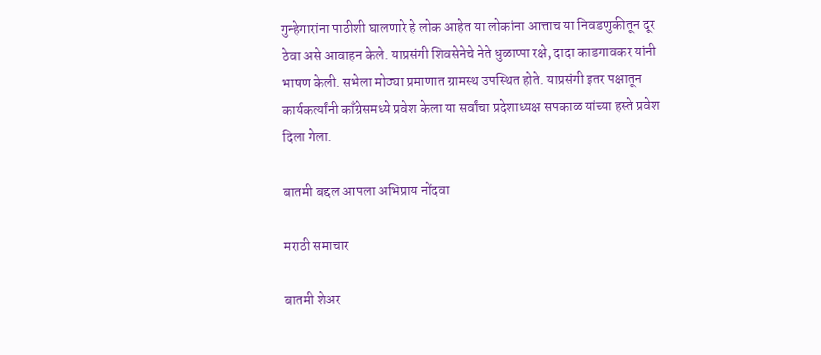गुन्हेगारांना पाठीशी घालणारे हे लोक आहेत या लोकांना आत्ताच या निवडणुकीतून दूर ठेवा असे आवाहन केले. याप्रसंगी शिवसेनेचे नेते धुळाप्पा रक्षे, दादा काडगावकर यांनी भाषण केली. सभेला मोठ्या प्रमाणात ग्रामस्थ उपस्थित होते. याप्रसंगी इतर पक्षातून कार्यकर्त्यांनी काँग्रेसमध्ये प्रवेश केला या सर्वांचा प्रदेशाध्यक्ष सपकाळ यांच्या हस्ते प्रवेश दिला गेला.

बातमी बद्दल आपला अभिप्राय नोंदवा

मराठी समाचार

बातमी शेअर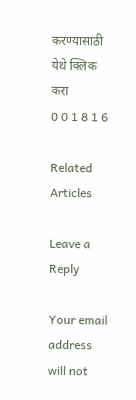करण्यासाठी येथे क्लिक करा
0 0 1 8 1 6

Related Articles

Leave a Reply

Your email address will not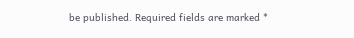be published. Required fields are marked *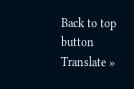Back to top button
Translate »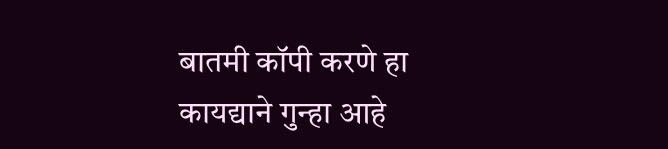बातमी कॉपी करणे हा कायद्याने गुन्हा आहे